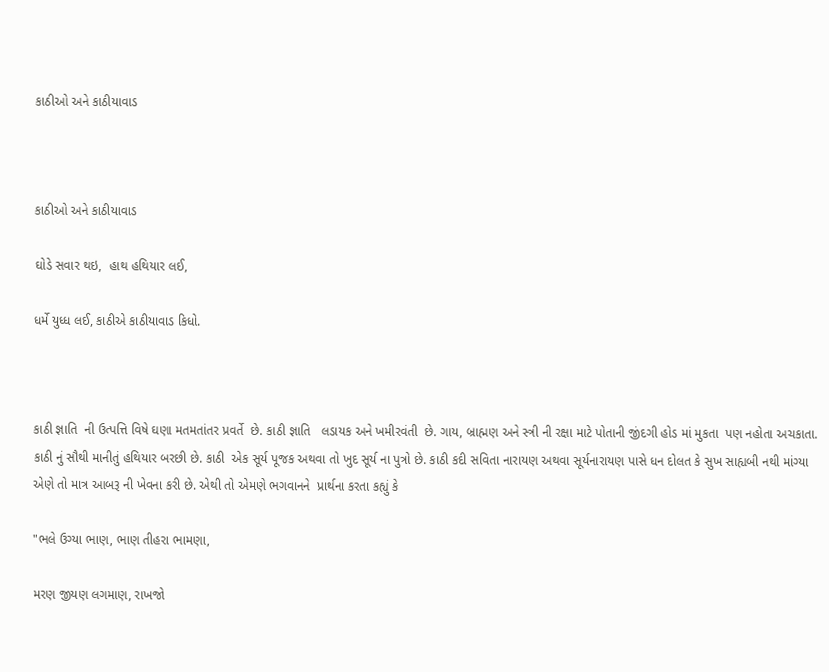કાઠીઓ અને કાઠીયાવાડ



કાઠીઓ અને કાઠીયાવાડ

ઘોડે સવાર થઇ,  હાથ હથિયાર લઈ,

ધર્મે યુધ્ધ લઈ, કાઠીએ કાઠીયાવાડ કિધો.



કાઠી જ્ઞાતિ  ની ઉત્પત્તિ વિષે ઘણા મતમતાંતર પ્રવર્તે  છે. કાઠી જ્ઞાતિ   લડાયક અને ખમીરવંતી  છે. ગાય, બ્રાહ્મણ અને સ્ત્રી ની રક્ષા માટે પોતાની જીંદગી હોડ માં મુકતા  પણ નહોતા અચકાતા. કાઠી નું સૌથી માનીતું હથિયાર બરછી છે. કાઠી  એક સૂર્ય પૂજક અથવા તો ખુદ સૂર્ય ના પુત્રો છે. કાઠી કદી સવિતા નારાયણ અથવા સૂર્યનારાયણ પાસે ધન દોલત કે સુખ સાહ્યબી નથી માંગ્યા એણે તો માત્ર આબરૂ ની ખેવના કરી છે. એથી તો એમણે ભગવાનને  પ્રાર્થના કરતા કહ્યું કે

"ભલે ઉગ્યા ભાણ, ભાણ તીહરા ભામણા,

મરણ જીયણ લગમાણ, રાખજો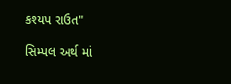કશ્યપ રાઉત"

સિમ્પલ અર્થ માં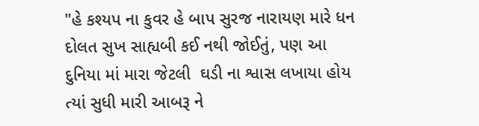"હે કશ્યપ ના કુવર હે બાપ સુરજ નારાયણ મારે ધન દોલત સુખ સાહ્યબી કઈ નથી જોઈતું, પણ આ દુનિયા માં મારા જેટલી  ઘડી ના શ્વાસ લખાયા હોય ત્યાં સુધી મારી આબરૂ ને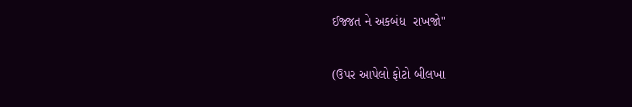ઈજ્જત ને અકબંધ  રાખજો"

(ઉપર આપેલો ફોટો બીલખા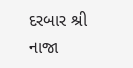દરબાર શ્રી નાજા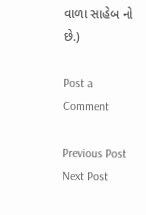વાળા સાહેબ નો છે.)

Post a Comment

Previous Post Next Post